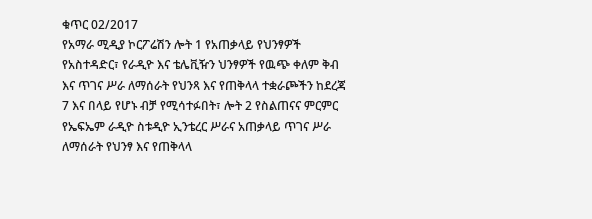ቁጥር 02/2017
የአማራ ሚዲያ ኮርፖሬሽን ሎት 1 የአጠቃላይ የህንፃዎች የአስተዳድር፣ የራዲዮ እና ቴሌቪዥን ህንፃዎች የዉጭ ቀለም ቅብ እና ጥገና ሥራ ለማሰራት የህንጻ እና የጠቅላላ ተቋራጮችን ከደረጃ 7 እና በላይ የሆኑ ብቻ የሚሳተፉበት፣ ሎት 2 የስልጠናና ምርምር የኤፍኤም ራዲዮ ስቱዲዮ ኢንቴረር ሥራና አጠቃላይ ጥገና ሥራ ለማሰራት የህንፃ እና የጠቅላላ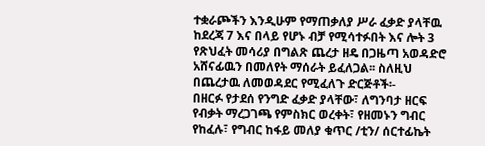ተቋራጮችን እንዲሁም የማጠቃለያ ሥራ ፈቃድ ያላቸዉ ከደረጃ 7 እና በላይ የሆኑ ብቻ የሚሳተፉበት እና ሎት 3 የጽህፈት መሳሪያ በግልጽ ጨረታ ዘዴ በጋዜጣ አወዳድሮ አሸናፊዉን በመለየት ማሰራት ይፈለጋል፡፡ ስለዚህ በጨረታዉ ለመወዳደር የሚፈለጉ ድርጅቶች፡-
በዘርፉ የታደሰ የንግድ ፈቃድ ያላቸው፣ ለግንባታ ዘርፍ የብቃት ማረጋገጫ የምስክር ወረቀት፣ የዘመኑን ግብር የከፈሉ፣ የግብር ከፋይ መለያ ቁጥር /ቲን/ ሰርተፊኬት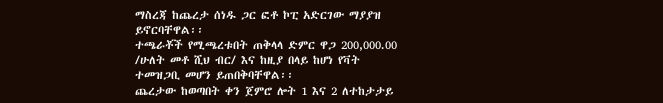ማስረጃ ከጨረታ ሰነዱ ጋር ፎቶ ኮፒ አድርገው ማያያዝ ይኖርባቸዋል፡፡
ተጫራቾች የሚጫረቱበት ጠቅላላ ድምር ዋጋ 200,000.00 /ሁለት መቶ ሺህ ብር/ እና ከዚያ በላይ ከሆነ የቫት ተመዝጋቢ መሆን ይጠበቅባቸዋል፡፡
ጨረታው ከወጣበት ቀን ጀምሮ ሎት 1 እና 2 ለተከታታይ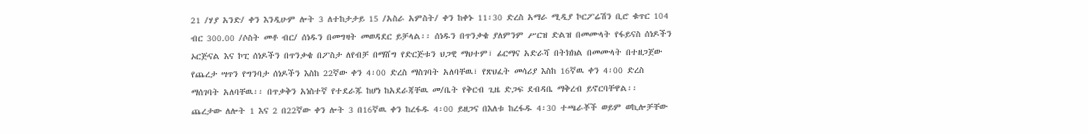21 /ሃያ አንድ/ ቀን እንዲሁም ሎት 3 ለተከታታይ 15 /አስራ አምስት/ ቀን ከቀኑ 11፡30 ድረስ አማራ ሚዲያ ኮርፖሬሽን ቢሮ ቁጥር 104 ብር 300.00 /ሶስት መቶ ብር/ ሰነዱን በመግዛት መወዳደር ይቻላል፡፡ ሰነዱን በጥንቃቄ ያለምንም ሥርዝ ድልዝ በመሙላት የፋይናስ ሰነዶችን ኦርጅናል እና ኮፒ ሰነዶችን በጥንቃቄ በፖስታ ለየብቻ በማሸግ የድርጅቱን ህጋዊ ማህተም፣ ፊርማና አድራሻ በትክክል በመሙላት በተዘጋጀው የጨረታ ሣጥን የግንባታ ሰነዶችን እስከ 22ኛው ቀን 4፡00 ድረስ ማስገባት አለባቸዉ፣ የጽህፈት መሳሪያ እስከ 16ኛዉ ቀን 4፡00 ድረስ ማሰገባት አለባቸዉ፡፡ በጥቃቅን አነስተኛ የተደራጁ ከሆነ ከአደራጃቸዉ መ/ቤት የቅርብ ጊዜ ድጋፍ ደብዳቤ ማቅረብ ይኖርባቸዋል፡፡
ጨረታው ለሎት 1 እና 2 በ22ኛው ቀን ሎት 3 በ16ኛዉ ቀን ከረፋዱ 4፡00 ይዘጋና በእለቱ ከረፋዱ 4፡30 ተጫራቾች ወይም ወኪሎቻቸው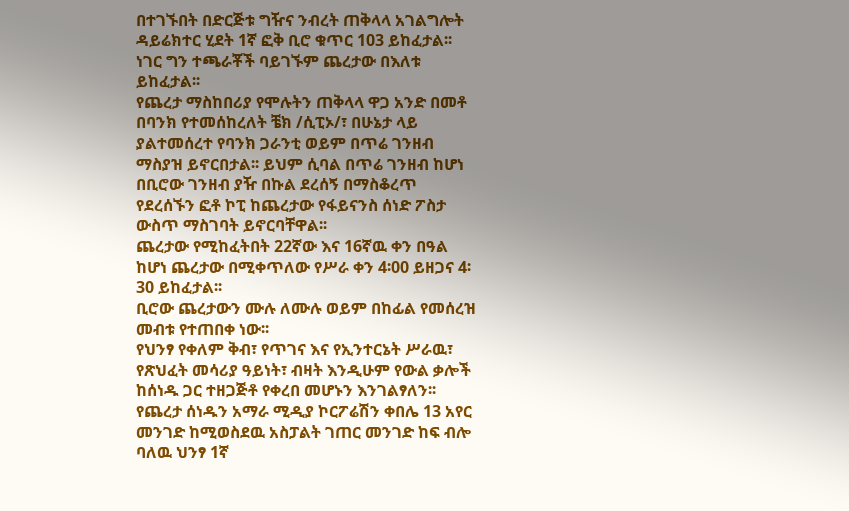በተገኙበት በድርጅቱ ግዥና ንብረት ጠቅላላ አገልግሎት ዳይሬክተር ሂደት 1ኛ ፎቅ ቢሮ ቁጥር 103 ይከፈታል፡፡ ነገር ግን ተጫራቾች ባይገኙም ጨረታው በእለቱ ይከፈታል፡፡
የጨረታ ማስከበሪያ የሞሉትን ጠቅላላ ዋጋ አንድ በመቶ በባንክ የተመሰከረለት ቼክ /ሲፒኦ/፣ በሁኔታ ላይ ያልተመሰረተ የባንክ ጋራንቲ ወይም በጥሬ ገንዘብ ማስያዝ ይኖርበታል፡፡ ይህም ሲባል በጥሬ ገንዘብ ከሆነ በቢሮው ገንዘብ ያዥ በኩል ደረሰኝ በማስቆረጥ የደረሰኙን ፎቶ ኮፒ ከጨረታው የፋይናንስ ሰነድ ፖስታ ውስጥ ማስገባት ይኖርባቸዋል፡፡
ጨረታው የሚከፈትበት 22ኛው እና 16ኛዉ ቀን በዓል ከሆነ ጨረታው በሚቀጥለው የሥራ ቀን 4፡00 ይዘጋና 4፡30 ይከፈታል፡፡
ቢሮው ጨረታውን ሙሉ ለሙሉ ወይም በከፊል የመሰረዝ መብቱ የተጠበቀ ነው፡፡
የህንፃ የቀለም ቅብ፣ የጥገና እና የኢንተርኔት ሥራዉ፣ የጽህፈት መሳሪያ ዓይነት፣ ብዛት እንዲሁም የውል ቃሎች ከሰነዱ ጋር ተዘጋጅቶ የቀረበ መሆኑን እንገልፃለን፡፡
የጨረታ ሰነዱን አማራ ሚዲያ ኮርፖሬሽን ቀበሌ 13 አየር መንገድ ከሚወስደዉ አስፓልት ገጠር መንገድ ከፍ ብሎ ባለዉ ህንፃ 1ኛ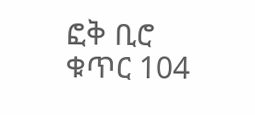ፎቅ ቢሮ ቁጥር 104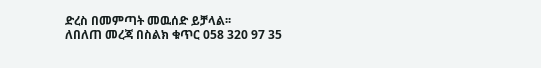ድረስ በመምጣት መዉሰድ ይቻላል፡፡
ለበለጠ መረጃ በስልክ ቁጥር 058 320 97 35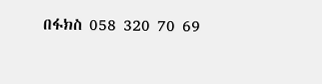በፋክስ 058 320 70 69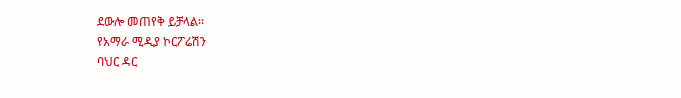ደውሎ መጠየቅ ይቻላል፡፡
የአማራ ሚዲያ ኮርፖሬሽን
ባህር ዳር